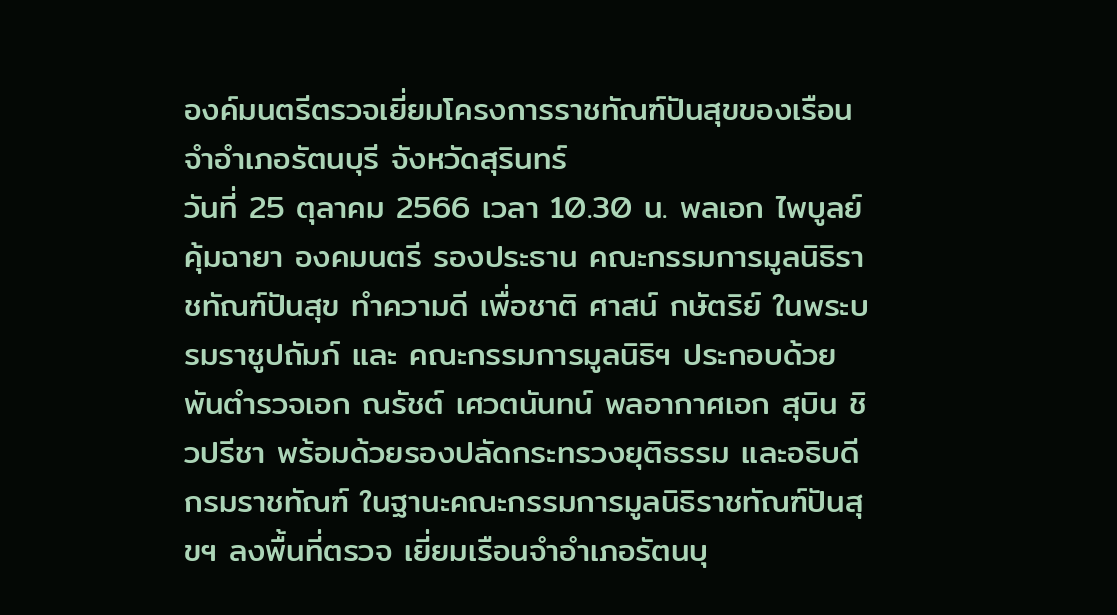องค์มนตรีตรวจเยี่ยมโครงการราชทัณฑ์ปันสุขของเรือนจำอำเภอรัตนบุรี จังหวัดสุรินทร์
วันที่ 25 ตุลาคม 2566 เวลา 10.30 น. พลเอก ไพบูลย์ คุ้มฉายา องคมนตรี รองประธาน คณะกรรมการมูลนิธิราชทัณฑ์ปันสุข ทำความดี เพื่อชาติ ศาสน์ กษัตริย์ ในพระบรมราชูปถัมภ์ และ คณะกรรมการมูลนิธิฯ ประกอบด้วย พันตำรวจเอก ณรัชต์ เศวตนันทน์ พลอากาศเอก สุบิน ชิวปรีชา พร้อมด้วยรองปลัดกระทรวงยุติธรรม และอธิบดีกรมราชทัณฑ์ ในฐานะคณะกรรมการมูลนิธิราชทัณฑ์ปันสุขฯ ลงพื้นที่ตรวจ เยี่ยมเรือนจำอำเภอรัตนบุ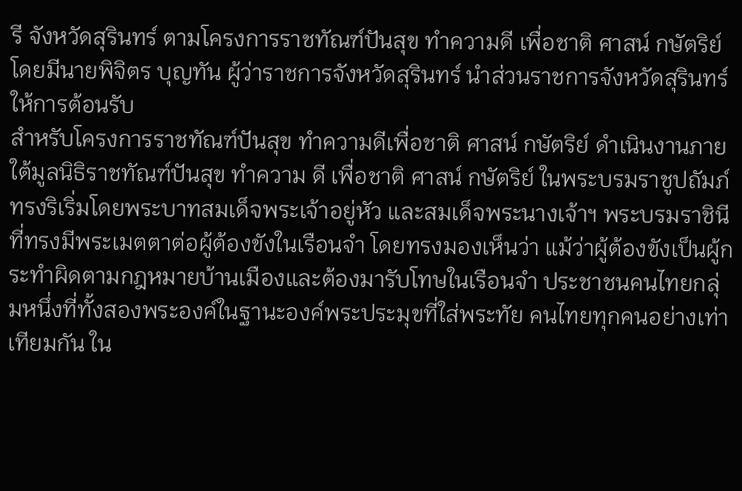รี จังหวัดสุรินทร์ ตามโครงการราชทัณฑ์ปันสุข ทำความดี เพื่อชาติ ศาสน์ กษัตริย์ โดยมีนายพิจิตร บุญทัน ผู้ว่าราชการจังหวัดสุรินทร์ นำส่วนราชการจังหวัดสุรินทร์ให้การต้อนรับ
สำหรับโครงการราชทัณฑ์ปันสุข ทำความดีเพื่อชาติ ศาสน์ กษัตริย์ ดำเนินงานภายใต้มูลนิธิราชทัณฑ์ปันสุข ทำความ ดี เพื่อชาติ ศาสน์ กษัตริย์ ในพระบรมราชูปถัมภ์ ทรงริเริ่มโดยพระบาทสมเด็จพระเจ้าอยู่หัว และสมเด็จพระนางเจ้าฯ พระบรมราชินี ที่ทรงมีพระเมตตาต่อผู้ต้องขังในเรือนจำ โดยทรงมองเห็นว่า แม้ว่าผู้ต้องขังเป็นผู้กระทำผิดตามกฎหมายบ้านเมืองและต้องมารับโทษในเรือนจำ ประชาชนคนไทยกลุ่มหนึ่งที่ทั้งสองพระองค์ในฐานะองค์พระประมุขที่ใส่พระทัย คนไทยทุกคนอย่างเท่าเทียมกัน ใน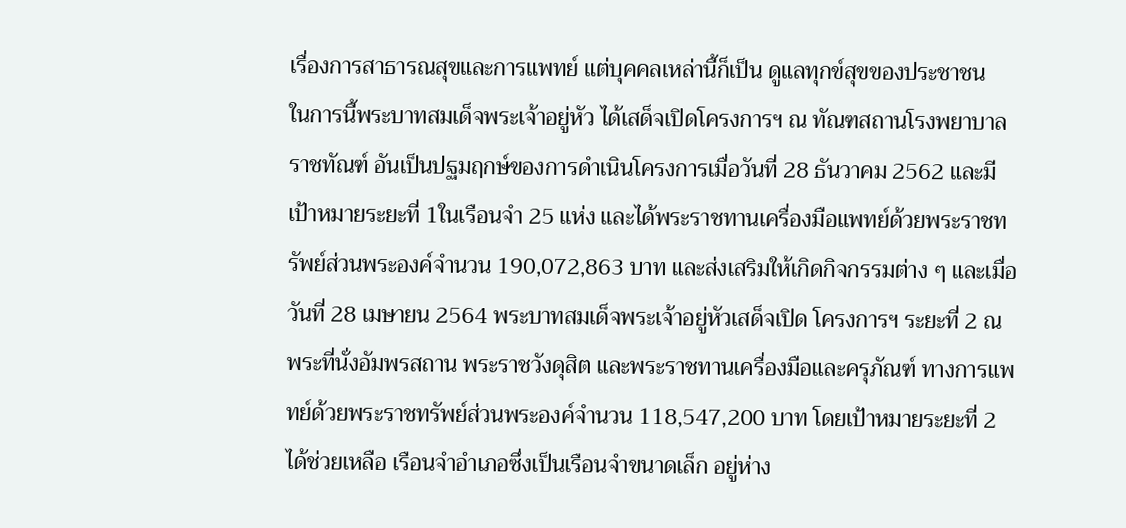เรื่องการสาธารณสุขและการแพทย์ แต่บุคคลเหล่านี้ก็เป็น ดูแลทุกข์สุขของประชาชน
ในการนี้พระบาทสมเด็จพระเจ้าอยู่หัว ได้เสด็จเปิดโครงการฯ ณ ทัณฑสถานโรงพยาบาลราชทัณฑ์ อันเป็นปฐมฤกษ์ของการดำเนินโครงการเมื่อวันที่ 28 ธันวาคม 2562 และมีเป้าหมายระยะที่ 1ในเรือนจำ 25 แห่ง และได้พระราชทานเครื่องมือแพทย์ด้วยพระราชทรัพย์ส่วนพระองค์จำนวน 190,072,863 บาท และส่งเสริมให้เกิดกิจกรรมต่าง ๆ และเมื่อวันที่ 28 เมษายน 2564 พระบาทสมเด็จพระเจ้าอยู่หัวเสด็จเปิด โครงการฯ ระยะที่ 2 ณ พระที่นั่งอัมพรสถาน พระราชวังดุสิต และพระราชทานเครื่องมือและครุภัณฑ์ ทางการแพทย์ด้วยพระราชทรัพย์ส่วนพระองค์จำนวน 118,547,200 บาท โดยเป้าหมายระยะที่ 2 ได้ช่วยเหลือ เรือนจำอำเภอซึ่งเป็นเรือนจำขนาดเล็ก อยู่ห่าง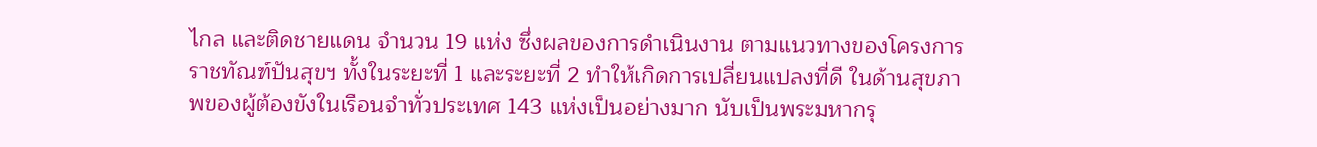ไกล และติดชายแดน จำนวน 19 แห่ง ซึ่งผลของการดำเนินงาน ตามแนวทางของโครงการราชทัณฑ์ปันสุขฯ ทั้งในระยะที่ 1 และระยะที่ 2 ทำให้เกิดการเปลี่ยนแปลงที่ดี ในด้านสุขภาพของผู้ต้องขังในเรือนจำทั่วประเทศ 143 แห่งเป็นอย่างมาก นับเป็นพระมหากรุ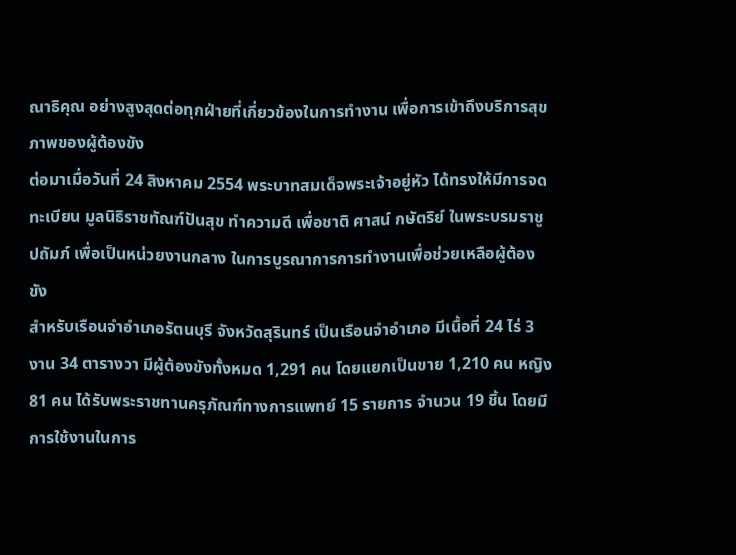ณาธิคุณ อย่างสูงสุดต่อทุกฝ่ายที่เกี่ยวข้องในการทำงาน เพื่อการเข้าถึงบริการสุขภาพของผู้ต้องขัง
ต่อมาเมื่อวันที่ 24 สิงหาคม 2554 พระบาทสมเด็จพระเจ้าอยู่หัว ได้ทรงให้มีการจดทะเบียน มูลนิธิราชทัณฑ์ปันสุข ทำความดี เพื่อชาติ ศาสน์ กษัตริย์ ในพระบรมราชูปถัมภ์ เพื่อเป็นหน่วยงานกลาง ในการบูรณาการการทำงานเพื่อช่วยเหลือผู้ต้องขัง
สำหรับเรือนจำอำเภอรัตนบุรี จังหวัดสุรินทร์ เป็นเรือนจำอำเภอ มีเนื้อที่ 24 ไร่ 3 งาน 34 ตารางวา มีผู้ต้องขังทั้งหมด 1,291 คน โดยแยกเป็นขาย 1,210 คน หญิง 81 คน ได้รับพระราชทานครุภัณฑ์ทางการแพทย์ 15 รายการ จำนวน 19 ชิ้น โดยมีการใช้งานในการ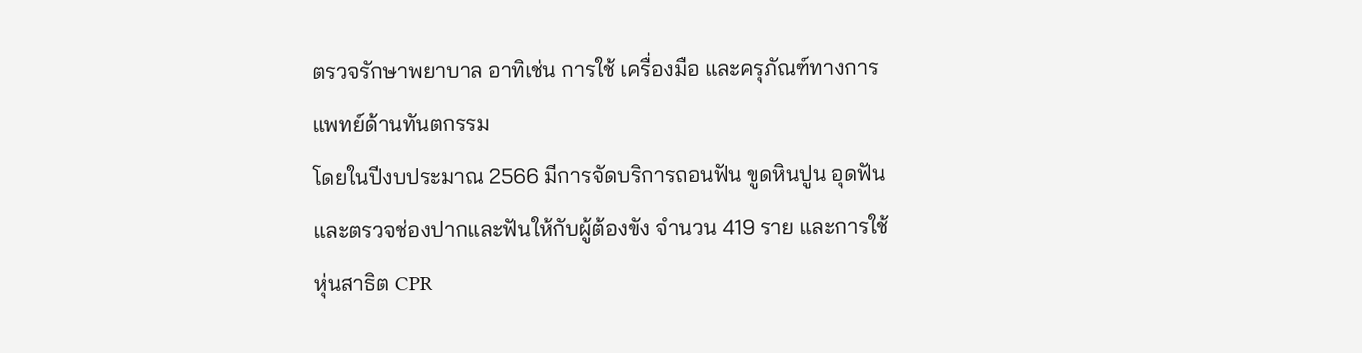ตรวจรักษาพยาบาล อาทิเช่น การใช้ เครื่องมือ และครุภัณฑ์ทางการแพทย์ด้านทันตกรรม
โดยในปีงบประมาณ 2566 มีการจัดบริการถอนฟัน ขูดหินปูน อุดฟัน และตรวจช่องปากและฟันให้กับผู้ต้องขัง จำนวน 419 ราย และการใช้หุ่นสาธิต CPR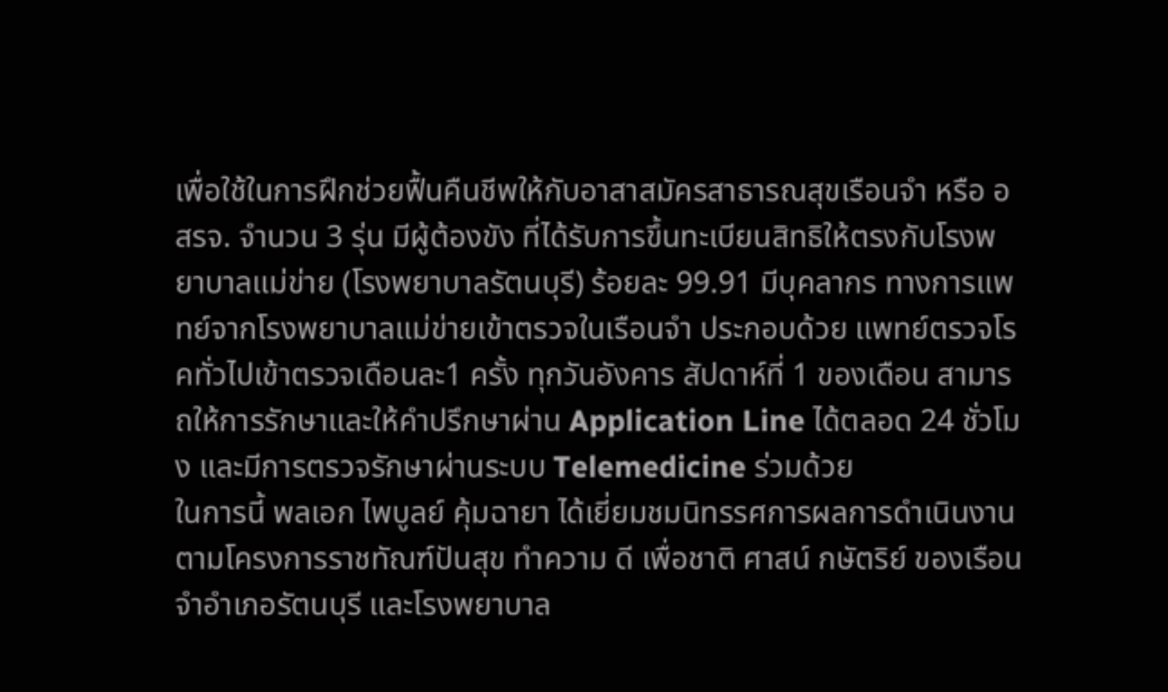เพื่อใช้ในการฝึกช่วยฟื้นคืนชีพให้กับอาสาสมัครสาธารณสุขเรือนจำ หรือ อสรจ. จำนวน 3 รุ่น มีผู้ต้องขัง ที่ได้รับการขึ้นทะเบียนสิทธิให้ตรงกับโรงพยาบาลแม่ข่าย (โรงพยาบาลรัตนบุรี) ร้อยละ 99.91 มีบุคลากร ทางการแพทย์จากโรงพยาบาลแม่ข่ายเข้าตรวจในเรือนจำ ประกอบด้วย แพทย์ตรวจโรคทั่วไปเข้าตรวจเดือนละ1 ครั้ง ทุกวันอังคาร สัปดาห์ที่ 1 ของเดือน สามารถให้การรักษาและให้คำปรึกษาผ่าน Application Line ได้ตลอด 24 ชั่วโมง และมีการตรวจรักษาผ่านระบบ Telemedicine ร่วมด้วย
ในการนี้ พลเอก ไพบูลย์ คุ้มฉายา ได้เยี่ยมชมนิทรรศการผลการดำเนินงานตามโครงการราชทัณฑ์ปันสุข ทำความ ดี เพื่อชาติ ศาสน์ กษัตริย์ ของเรือนจำอำเภอรัตนบุรี และโรงพยาบาล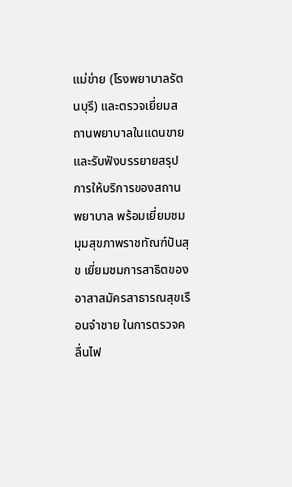แม่ข่าย (โรงพยาบาลรัตนบุรี) และตรวจเยี่ยมสถานพยาบาลในแดนขาย และรับฟังบรรยายสรุปการให้บริการของสถานพยาบาล พร้อมเยี่ยมชม มุมสุขภาพราชทัณฑ์ปันสุข เยี่ยมชมการสาธิตของอาสาสมัครสาธารณสุขเรือนจำชาย ในการตรวจคลื่นไฟ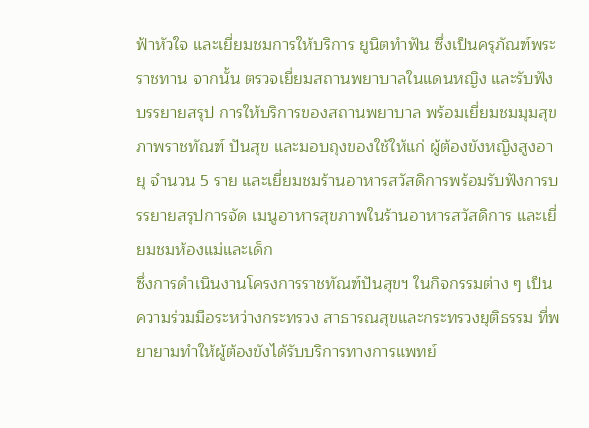ฟ้าหัวใจ และเยี่ยมชมการให้บริการ ยูนิตทำฟัน ซึ่งเป็นครุภัณฑ์พระราชทาน จากนั้น ตรวจเยี่ยมสถานพยาบาลในแดนหญิง และรับฟังบรรยายสรุป การให้บริการของสถานพยาบาล พร้อมเยี่ยมชมมุมสุขภาพราชทัณฑ์ ปันสุข และมอบถุงของใช้ให้แก่ ผู้ต้องขังหญิงสูงอายุ จำนวน 5 ราย และเยี่ยมชมร้านอาหารสวัสดิการพร้อมรับฟังการบรรยายสรุปการจัด เมนูอาหารสุขภาพในร้านอาหารสวัสดิการ และเยี่ยมชมห้องแม่และเด็ก
ซึ่งการดำเนินงานโครงการราชทัณฑ์ปันสุขฯ ในกิจกรรมต่าง ๆ เป็นความร่วมมือระหว่างกระทรวง สาธารณสุขและกระทรวงยุติธรรม ที่พยายามทำให้ผู้ต้องขังได้รับบริการทางการแพทย์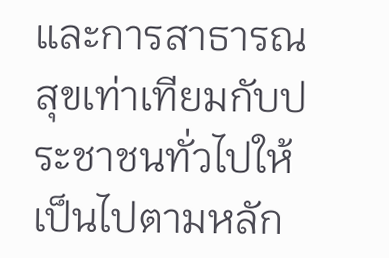และการสาธารณสุขเท่าเทียมกับประชาชนทั่วไปให้เป็นไปตามหลัก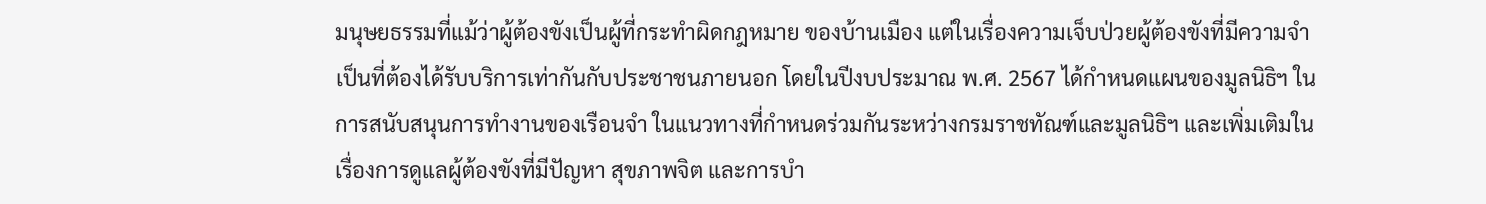มนุษยธรรมที่แม้ว่าผู้ต้องขังเป็นผู้ที่กระทำผิดกฎหมาย ของบ้านเมือง แต่ในเรื่องความเจ็บป่วยผู้ต้องขังที่มีความจำเป็นที่ต้องได้รับบริการเท่ากันกับประชาชนภายนอก โดยในปีงบประมาณ พ.ศ. 2567 ได้กำหนดแผนของมูลนิธิฯ ในการสนับสนุนการทำงานของเรือนจำ ในแนวทางที่กำหนดร่วมกันระหว่างกรมราชทัณฑ์และมูลนิธิฯ และเพิ่มเติมในเรื่องการดูแลผู้ต้องขังที่มีปัญหา สุขภาพจิต และการบำ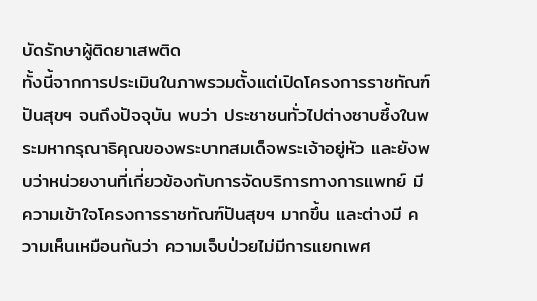บัดรักษาผู้ติดยาเสพติด
ทั้งนี้จากการประเมินในภาพรวมตั้งแต่เปิดโครงการราชทัณฑ์ปันสุขฯ จนถึงปัจจุบัน พบว่า ประชาชนทั่วไปต่างซาบซึ้งในพระมหากรุณาธิคุณของพระบาทสมเด็จพระเจ้าอยู่หัว และยังพบว่าหน่วยงานที่เกี่ยวข้องกับการจัดบริการทางการแพทย์ มีความเข้าใจโครงการราชทัณฑ์ปันสุขฯ มากขึ้น และต่างมี ความเห็นเหมือนกันว่า ความเจ็บป่วยไม่มีการแยกเพศ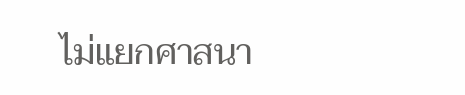ไม่แยกศาสนา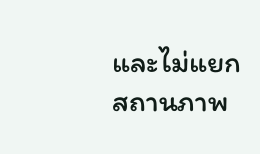และไม่แยกสถานภาพ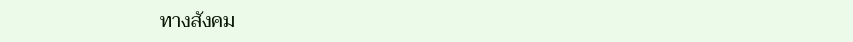ทางสังคม